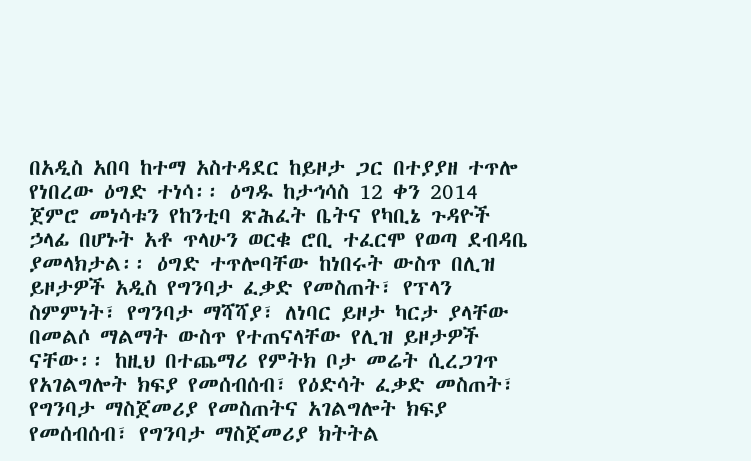በአዲስ አበባ ከተማ አስተዳደር ከይዞታ ጋር በተያያዘ ተጥሎ የነበረው ዕግድ ተነሳ፡፡ ዕግዱ ከታኅሳስ 12 ቀን 2014 ጀምሮ መነሳቱን የከንቲባ ጽሕፈት ቤትና የካቢኔ ጉዳዮች ኃላፊ በሆኑት አቶ ጥላሁን ወርቁ ሮቢ ተፈርሞ የወጣ ደብዳቤ ያመላክታል፡፡ ዕግድ ተጥሎባቸው ከነበሩት ውስጥ በሊዝ ይዞታዎች አዲስ የግንባታ ፈቃድ የመስጠት፣ የፕላን ስምምነት፣ የግንባታ ማሻሻያ፣ ለነባር ይዞታ ካርታ ያላቸው በመልሶ ማልማት ውስጥ የተጠናላቸው የሊዝ ይዞታዎች ናቸው፡፡ ከዚህ በተጨማሪ የምትክ ቦታ መሬት ሲረጋገጥ የአገልግሎት ክፍያ የመሰብሰብ፣ የዕድሳት ፈቃድ መስጠት፣ የግንባታ ማስጀመሪያ የመስጠትና አገልግሎት ክፍያ የመሰብሰብ፣ የግንባታ ማስጀመሪያ ክትትል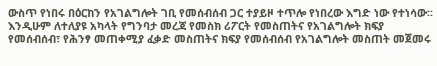ውስጥ የነበሩ በዕርከን የአገልግሎት ገቢ የመሰብሰብ ጋር ተያይዞ ተጥሎ የነበረው እግድ ነው የተነሳው፡፡ እንዲሁም ለተለያዩ አካላት የግንባታ መረጃ የመስክ ሪፖርት የመስጠትና የአገልግሎት ክፍያ የመሰብሰብ፣ የሕንፃ መጠቀሚያ ፈቃድ መስጠትና ክፍያ የመሰብሰብ የአገልግሎት መስጠት መጀመሩ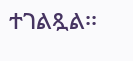ተገልጿል፡፡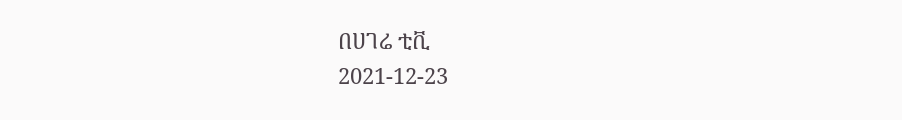በሀገሬ ቲቪ
2021-12-23